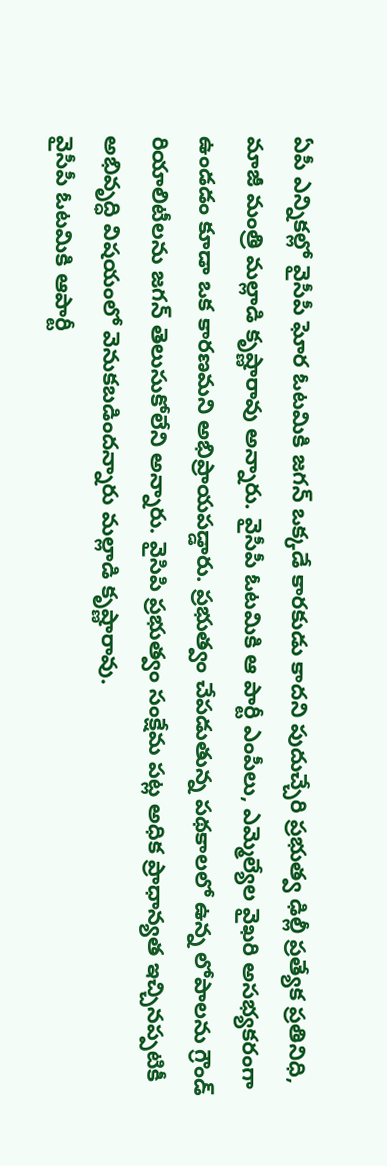ఏపీ ఎన్నికల్లో వైసీపీ ఘోర ఓటమికి జగన్ ఒక్కడే కారకుడు కాదని పుదుచ్చేరి ప్రభుత్వ ఢిల్లీ ప్రత్యేక ప్రతినిధి, మాజీ మంత్రి మల్లాడి కృష్ణారావు అన్నారు. వైసీపీ ఓటమికి ఆ పార్టీ ఎంపీలు, ఎమ్మెల్యేల వైఖరి అసభ్యకరంగా ఉండడం కూడా ఒక కారణమని అభిప్రాయపడ్డారు. ప్రభుత్వం చేపడుతున్న పథకాలలో ఉన్న లోపాలను గ్రౌండ్ రియాలిటీలను జగన్ తెలుసుకోలేని అన్నారు. వైసిపి ప్రభుత్వం సంక్షేమ పట్ల అధిక ప్రాధాన్యత ఇచ్చినప్పటికీ అభివృద్ధి విషయంలో వెనుకబడిందన్నారు మల్లాడి కృష్ణారావు.
వైసీపీ ఓటమికి ఆపార్టీ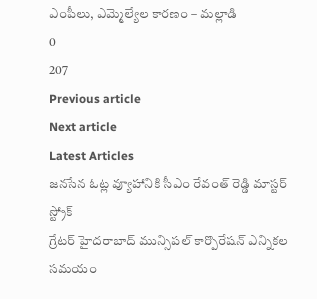ఎంపీలు, ఎమ్మెల్యేల కారణం – మల్లాడి
0
207
Previous article
Next article
Latest Articles
జనసేన ఓట్ల వ్యూహానికి సీఎం రేవంత్ రెడ్డి మాస్టర్ స్ట్రోక్
గ్రేటర్ హైదరాబాద్ మున్సిపల్ కార్పొరేషన్ ఎన్నికల సమయం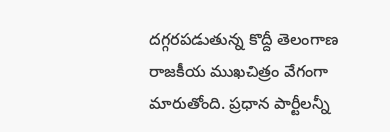దగ్గరపడుతున్న కొద్దీ తెలంగాణ రాజకీయ ముఖచిత్రం వేగంగా మారుతోంది. ప్రధాన పార్టీలన్నీ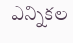ఎన్నికల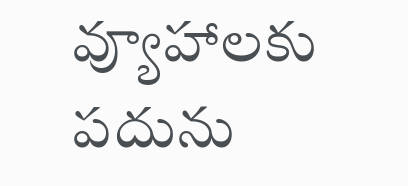వ్యూహాలకు పదును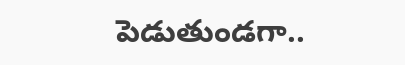పెడుతుండగా..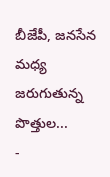బీజేపీ, జనసేన మధ్య జరుగుతున్న పొత్తుల...
-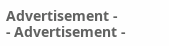Advertisement -
- Advertisement -